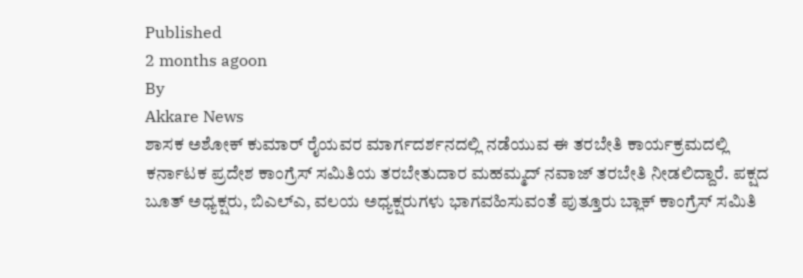Published
2 months agoon
By
Akkare News
ಶಾಸಕ ಅಶೋಕ್ ಕುಮಾರ್ ರೈಯವರ ಮಾರ್ಗದರ್ಶನದಲ್ಲಿ ನಡೆಯುವ ಈ ತರಬೇತಿ ಕಾರ್ಯಕ್ರಮದಲ್ಲಿ ಕರ್ನಾಟಕ ಪ್ರದೇಶ ಕಾಂಗ್ರೆಸ್ ಸಮಿತಿಯ ತರಬೇತುದಾರ ಮಹಮ್ಮದ್ ನವಾಜ್ ತರಬೇತಿ ನೀಡಲಿದ್ದಾರೆ. ಪಕ್ಷದ ಬೂತ್ ಅಧ್ಯಕ್ಷರು, ಬಿಎಲ್ಎ, ವಲಯ ಅಧ್ಯಕ್ಷರುಗಳು ಭಾಗವಹಿಸುವಂತೆ ಪುತ್ತೂರು ಬ್ಲಾಕ್ ಕಾಂಗ್ರೆಸ್ ಸಮಿತಿ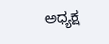ಅಧ್ಯಕ್ಷ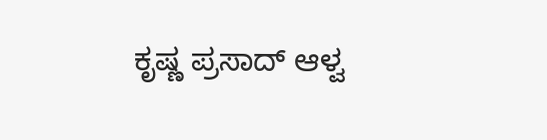ಕೃಷ್ಣ ಪ್ರಸಾದ್ ಆಳ್ವ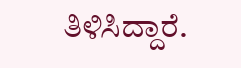ತಿಳಿಸಿದ್ದಾರೆ.